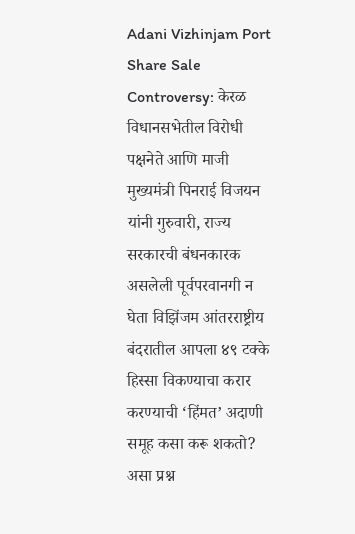Adani Vizhinjam Port Share Sale Controversy: केरळ विधानसभेतील विरोधी पक्षनेते आणि माजी मुख्यमंत्री पिनराई विजयन यांनी गुरुवारी, राज्य सरकारची बंधनकारक असलेली पूर्वपरवानगी न घेता विझिंजम आंतरराष्ट्रीय बंदरातील आपला ४९ टक्के हिस्सा विकण्याचा करार करण्याची ‘हिंमत’ अदाणी समूह कसा करू शकतो? असा प्रश्न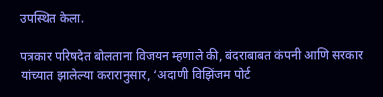उपस्थित केला.

पत्रकार परिषदेत बोलताना विजयन म्हणाले की, बंदराबाबत कंपनी आणि सरकार यांच्यात झालेल्या करारानुसार, ‘अदाणी विझिंजम पोर्ट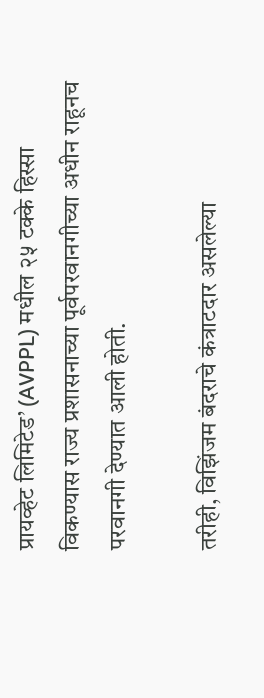प्रायव्हेट लिमिटेड’ (AVPPL) मधील २५ टक्के हिस्सा विकण्यास राज्य प्रशासनाच्या पूर्वपरवानगीच्या अधीन राहूनच परवानगी देण्यात आली होती.

तरीही, विझिंजम बंदराचे कंत्राटदार असलेल्या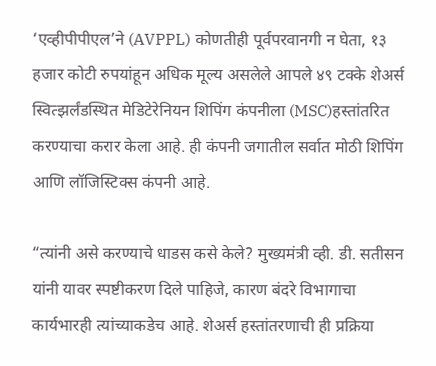‘एव्हीपीपीएल’ने (AVPPL) कोणतीही पूर्वपरवानगी न घेता, १३ हजार कोटी रुपयांहून अधिक मूल्य असलेले आपले ४९ टक्के शेअर्स स्वित्झर्लंडस्थित मेडिटेरेनियन शिपिंग कंपनीला (MSC)हस्तांतरित करण्याचा करार केला आहे. ही कंपनी जगातील सर्वात मोठी शिपिंग आणि लॉजिस्टिक्स कंपनी आहे.

“त्यांनी असे करण्याचे धाडस कसे केले? मुख्यमंत्री व्ही. डी. सतीसन यांनी यावर स्पष्टीकरण दिले पाहिजे, कारण बंदरे विभागाचा कार्यभारही त्यांच्याकडेच आहे. शेअर्स हस्तांतरणाची ही प्रक्रिया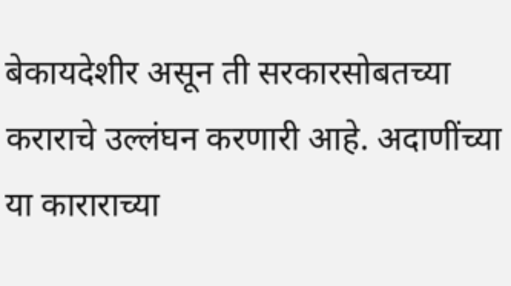बेकायदेशीर असून ती सरकारसोबतच्या कराराचे उल्लंघन करणारी आहे. अदाणींच्या या काराराच्या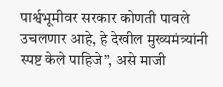पार्श्वभूमीवर सरकार कोणती पावले उचलणार आहे, हे देखील मुख्यमंत्र्यांनी स्पष्ट केले पाहिजे”, असे माजी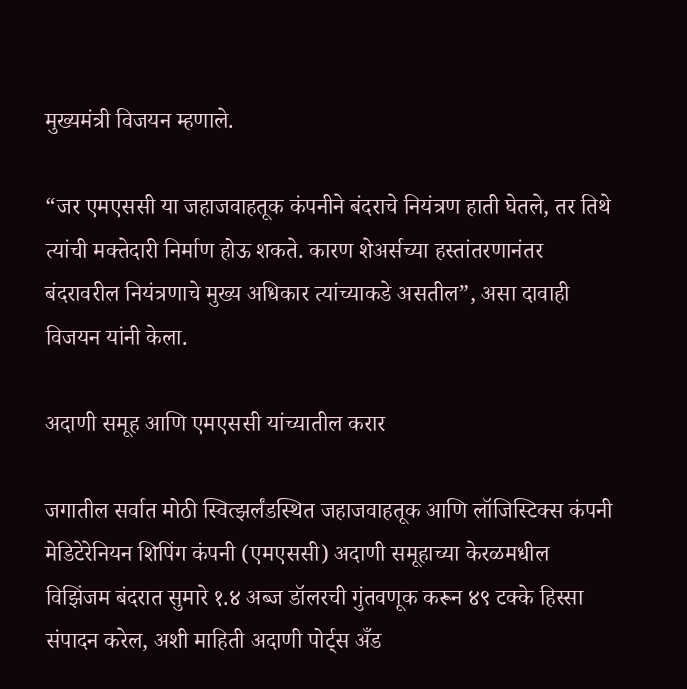मुख्यमंत्री विजयन म्हणाले.

“जर एमएससी या जहाजवाहतूक कंपनीने बंदराचे नियंत्रण हाती घेतले, तर तिथे त्यांची मक्तेदारी निर्माण होऊ शकते. कारण शेअर्सच्या हस्तांतरणानंतर बंदरावरील नियंत्रणाचे मुख्य अधिकार त्यांच्याकडे असतील”, असा दावाही विजयन यांनी केला.

अदाणी समूह आणि एमएससी यांच्यातील करार

जगातील सर्वात मोठी स्वित्झर्लंडस्थित जहाजवाहतूक आणि लॉजिस्टिक्स कंपनी मेडिटेरेनियन शिपिंग कंपनी (एमएससी) अदाणी समूहाच्या केरळमधील विझिंजम बंदरात सुमारे १.४ अब्ज डॉलरची गुंतवणूक करून ४९ टक्के हिस्सा संपादन करेल, अशी माहिती अदाणी पोर्ट्स अँड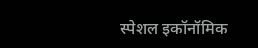स्पेशल इकॉनॉमिक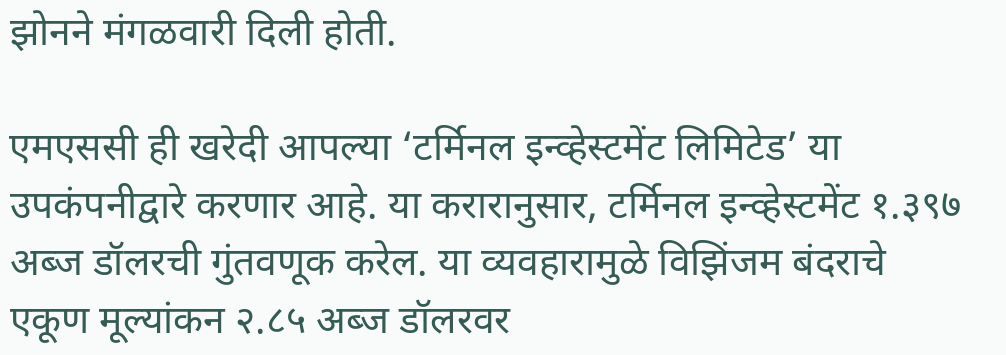झोनने मंगळवारी दिली होती.

एमएससी ही खरेदी आपल्या ‘टर्मिनल इन्व्हेस्टमेंट लिमिटेड’ या उपकंपनीद्वारे करणार आहे. या करारानुसार, टर्मिनल इन्व्हेस्टमेंट १.३९७ अब्ज डॉलरची गुंतवणूक करेल. या व्यवहारामुळे विझिंजम बंदराचे एकूण मूल्यांकन २.८५ अब्ज डॉलरवर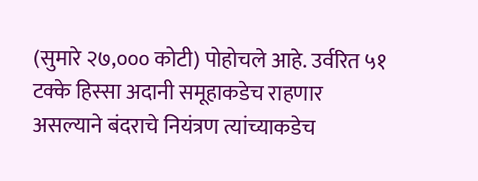(सुमारे २७,००० कोटी) पोहोचले आहे. उर्वरित ५१ टक्के हिस्सा अदानी समूहाकडेच राहणार असल्याने बंदराचे नियंत्रण त्यांच्याकडेच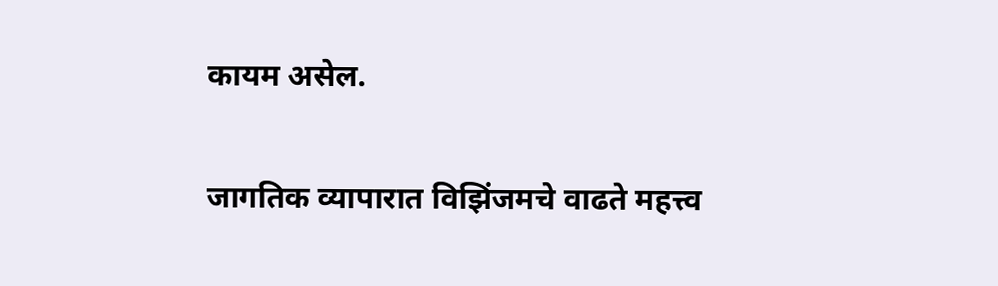कायम असेल.

जागतिक व्यापारात विझिंजमचे वाढते महत्त्व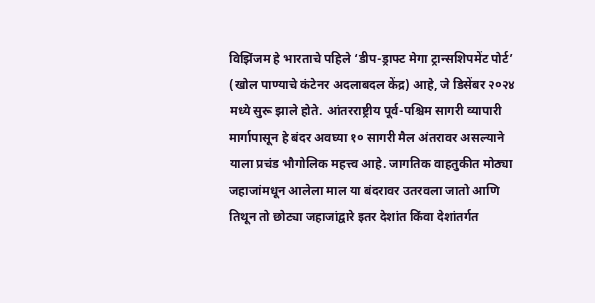विझिंजम हे भारताचे पहिले ‘डीप-ड्राफ्ट मेगा ट्रान्सशिपमेंट पोर्ट’ (खोल पाण्याचे कंटेनर अदलाबदल केंद्र) आहे, जे डिसेंबर २०२४ मध्ये सुरू झाले होते. आंतरराष्ट्रीय पूर्व-पश्चिम सागरी व्यापारी मार्गापासून हे बंदर अवघ्या १० सागरी मैल अंतरावर असल्याने याला प्रचंड भौगोलिक महत्त्व आहे. जागतिक वाहतुकीत मोठ्या जहाजांमधून आलेला माल या बंदरावर उतरवला जातो आणि तिथून तो छोट्या जहाजांद्वारे इतर देशांत किंवा देशांतर्गत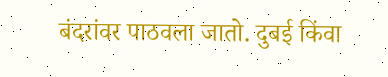बंदरांवर पाठवला जातो. दुबई किंवा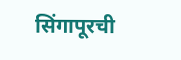सिंगापूरची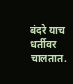बंदरे याच धर्तीवर चालतात.